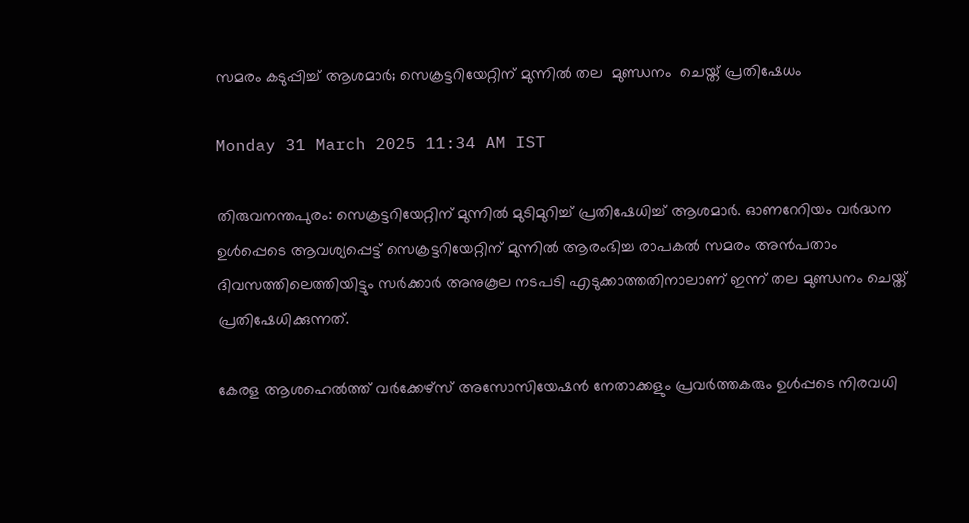സമരം കടുപ്പിച്ച് ആശമാർ; സെക്രട്ടറിയേറ്റിന് മുന്നിൽ തല  മുണ്ഡനം  ചെയ്ത് പ്രതിഷേധം

Monday 31 March 2025 11:34 AM IST

തിരുവനന്തപുരം: സെക്രട്ടറിയേറ്റിന് മുന്നിൽ മുടിമുറിച്ച് പ്രതിഷേധിച്ച് ആശമാർ. ഓണറേറിയം വർദ്ധന ഉൾപ്പെടെ ആവശ്യപ്പെട്ട് സെക്രട്ടറിയേറ്റിന് മുന്നിൽ ആരംഭിച്ച രാപകൽ സമരം അൻപതാം ദിവസത്തിലെത്തിയിട്ടും സർക്കാർ അനുകൂല നടപടി എടുക്കാത്തതിനാലാണ് ഇന്ന് തല മുണ്ഡനം ചെയ്ത് പ്രതിഷേധിക്കുന്നത്.

കേരള ആശഹെൽത്ത് വർക്കേഴ്സ് അസോസിയേഷൻ നേതാക്കളും പ്രവർത്തകരും ഉൾപ്പടെ നിരവധി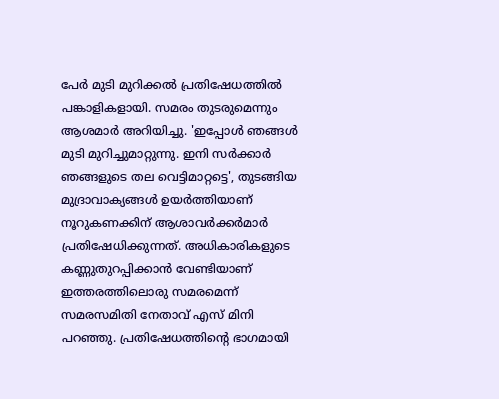പേർ മുടി മുറിക്കൽ പ്രതിഷേധത്തിൽ പങ്കാളികളായി. സമരം തുടരുമെന്നും ആശമാർ അറിയിച്ചു. 'ഇപ്പോൾ ഞങ്ങൾ മുടി മുറിച്ചുമാറ്റുന്നു. ഇനി സർക്കാർ ഞങ്ങളുടെ തല വെട്ടിമാറ്റട്ടെ', തുടങ്ങിയ മുദ്രാവാക്യങ്ങൾ ഉയർത്തിയാണ് നൂറുകണക്കിന് ആശാവർക്കർമാർ പ്രതിഷേധിക്കുന്നത്. അധികാരികളുടെ കണ്ണുതുറപ്പിക്കാൻ വേണ്ടിയാണ് ഇത്തരത്തിലൊരു സമരമെന്ന് സമരസമിതി നേതാവ് എസ് മിനി പറഞ്ഞു. പ്രതിഷേധത്തിന്റെ ഭാഗമായി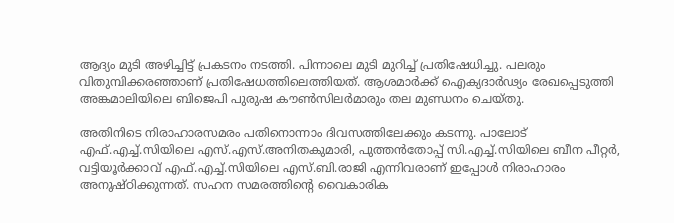ആദ്യം മുടി അഴിച്ചിട്ട് പ്രകടനം നടത്തി. പിന്നാലെ മുടി മുറിച്ച് പ്രതിഷേധിച്ചു. പലരും വിതുമ്പിക്കരഞ്ഞാണ് പ്രതിഷേധത്തിലെത്തിയത്. ആശമാർക്ക് ഐക്യദാർഢ്യം രേഖപ്പെടുത്തി അങ്കമാലിയിലെ ബിജെപി പുരുഷ കൗൺസിലർമാരും തല മുണ്ഡനം ചെയ്തു.

അതിനിടെ നിരാഹാരസമരം പതിനൊന്നാം ദിവസത്തിലേക്കും കടന്നു. പാലോട് എഫ്.എച്ച്.സിയിലെ എസ്.എസ്.അനിതകുമാരി, പുത്തൻതോപ്പ് സി.എച്ച്.സിയിലെ ബീന പീറ്റർ, വട്ടിയൂർക്കാവ് എഫ്.എച്ച്.സിയിലെ എസ്.ബി.രാജി എന്നിവരാണ് ഇപ്പോൾ നിരാഹാരം അനുഷ്ഠിക്കുന്നത്. സഹന സമരത്തിന്റെ വൈകാരിക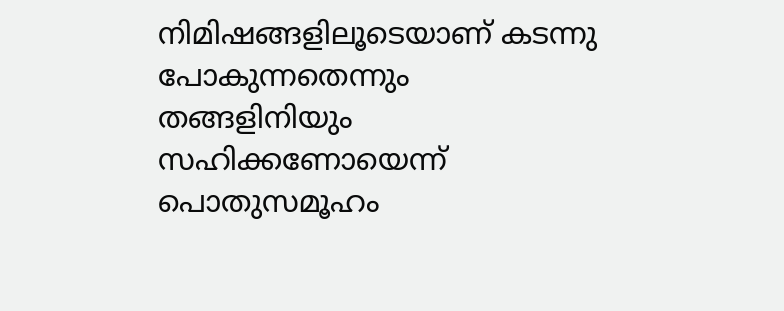നിമിഷങ്ങളിലൂടെയാണ് കടന്നു പോകുന്നതെന്നും തങ്ങളിനിയും സഹിക്കണോയെന്ന് പൊതുസമൂഹം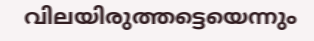വിലയിരുത്തട്ടെയെന്നും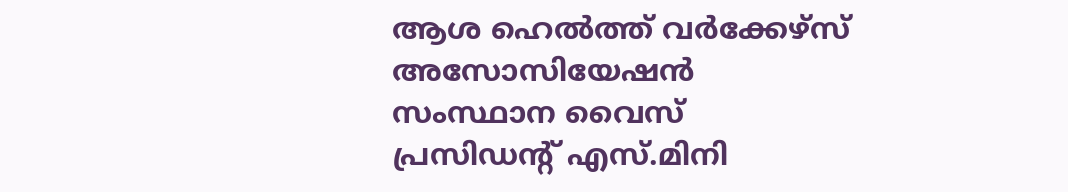ആശ ഹെൽത്ത് വർക്കേഴ്സ് അസോസിയേഷൻ സംസ്ഥാന വൈസ് പ്രസിഡന്റ് എസ്.മിനി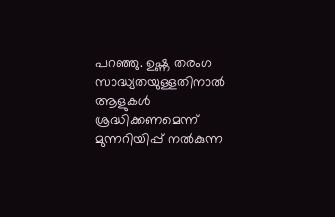പറഞ്ഞു. ഉഷ്ണ തരംഗ സാദ്ധ്യതയുള്ളതിനാൽ ആളുകൾ ശ്രദ്ധിക്കണമെന്ന് മുന്നറിയിപ്പ് നൽകുന്ന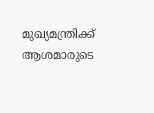മുഖ്യമന്ത്രിക്ക് ആശമാരുടെ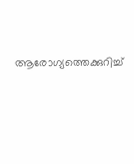ആരോഗ്യത്തെക്കുറിച്ച്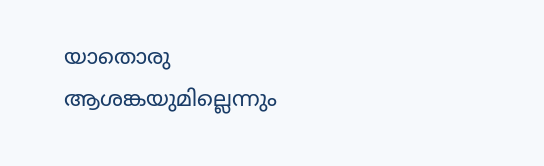യാതൊരു ആശങ്കയുമില്ലെന്നും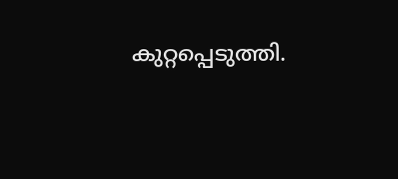കുറ്റപ്പെടുത്തി.